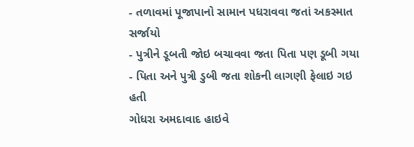- તળાવમાં પૂજાપાનો સામાન પધરાવવા જતાં અકસ્માત સર્જાયો
- પુત્રીને ડૂબતી જોઇ બચાવવા જતા પિતા પણ ડૂબી ગયા
- પિતા અને પુત્રી ડુબી જતા શોકની લાગણી ફેલાઇ ગઇ હતી
ગોધરા અમદાવાદ હાઇવે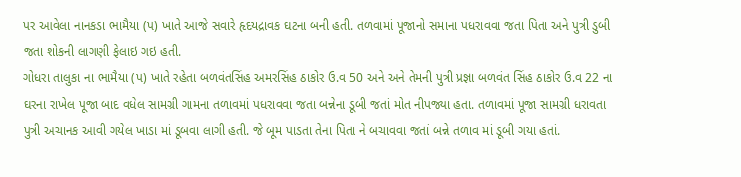પર આવેલા નાનકડા ભામૈયા (પ) ખાતે આજે સવારે હૃદયદ્રાવક ઘટના બની હતી. તળવામાં પૂજાનો સમાના પધરાવવા જતા પિતા અને પુત્રી ડુબી જતા શોકની લાગણી ફેલાઇ ગઇ હતી.
ગોધરા તાલુકા ના ભામૈયા (પ) ખાતે રહેતા બળવંતસિંહ અમરસિંહ ઠાકોર ઉ.વ 50 અને અને તેમની પુત્રી પ્રજ્ઞા બળવંત સિંહ ઠાકોર ઉ.વ 22 ના ઘરના રાખેલ પૂજા બાદ વધેલ સામગ્રી ગામના તળાવમાં પધરાવવા જતા બન્નેના ડૂબી જતાં મોત નીપજ્યા હતા. તળાવમાં પૂજા સામગ્રી ધરાવતા પુત્રી અચાનક આવી ગયેલ ખાડા માં ડૂબવા લાગી હતી. જે બૂમ પાડતા તેના પિતા ને બચાવવા જતાં બન્ને તળાવ માં ડૂબી ગયા હતાં.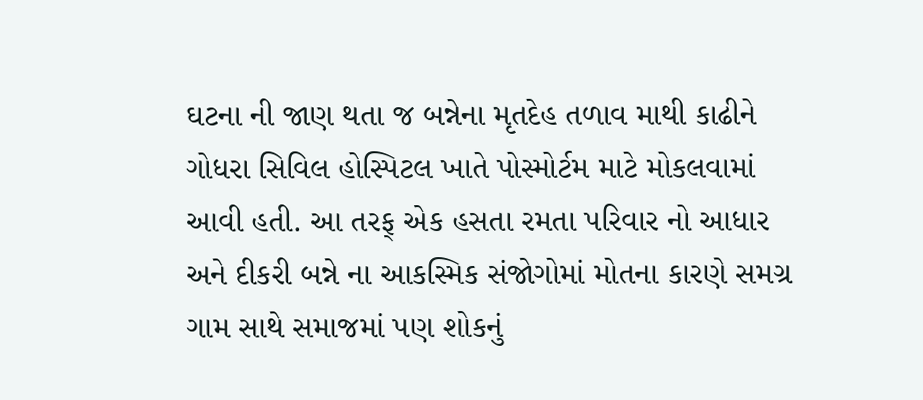ઘટના ની જાણ થતા જ બન્નેના મૃતદેહ તળાવ માથી કાઢીને ગોધરા સિવિલ હોસ્પિટલ ખાતે પોસ્મોર્ટમ માટે મોકલવામાં આવી હતી. આ તરફ્ એક હસતા રમતા પરિવાર નો આધાર અને દીકરી બન્ને ના આકસ્મિક સંજોગોમાં મોતના કારણે સમગ્ર ગામ સાથે સમાજમાં પણ શોકનું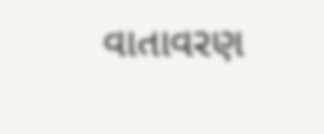વાતાવરણ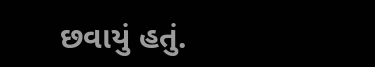છવાયું હતું.